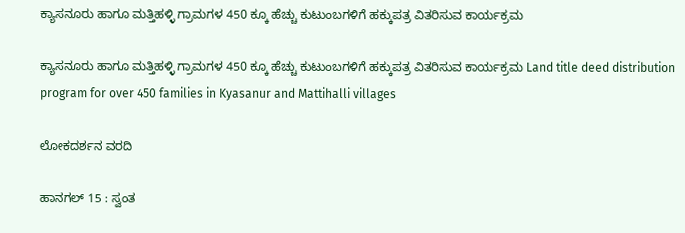ಕ್ಯಾಸನೂರು ಹಾಗೂ ಮತ್ತಿಹಳ್ಳಿ ಗ್ರಾಮಗಳ 450 ಕ್ಕೂ ಹೆಚ್ಚು ಕುಟುಂಬಗಳಿಗೆ ಹಕ್ಕುಪತ್ರ ವಿತರಿಸುವ ಕಾರ್ಯಕ್ರಮ

ಕ್ಯಾಸನೂರು ಹಾಗೂ ಮತ್ತಿಹಳ್ಳಿ ಗ್ರಾಮಗಳ 450 ಕ್ಕೂ ಹೆಚ್ಚು ಕುಟುಂಬಗಳಿಗೆ ಹಕ್ಕುಪತ್ರ ವಿತರಿಸುವ ಕಾರ್ಯಕ್ರಮ Land title deed distribution program for over 450 families in Kyasanur and Mattihalli villages

ಲೋಕದರ್ಶನ ವರದಿ

ಹಾನಗಲ್ 15 : ಸ್ವಂತ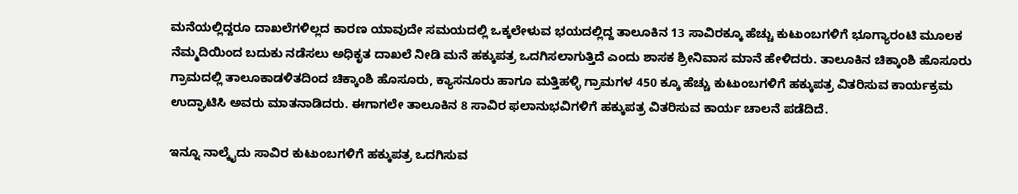ಮನೆಯಲ್ಲಿದ್ದರೂ ದಾಖಲೆಗಳಿಲ್ಲದ ಕಾರಣ ಯಾವುದೇ ಸಮಯದಲ್ಲಿ ಒಕ್ಕಲೇಳುವ ಭಯದಲ್ಲಿದ್ದ ತಾಲೂಕಿನ 13 ಸಾವಿರಕ್ಕೂ ಹೆಚ್ಚು ಕುಟುಂಬಗಳಿಗೆ ಭೂಗ್ಯಾರಂಟಿ ಮೂಲಕ ನೆಮ್ಮದಿಯಿಂದ ಬದುಕು ನಡೆಸಲು ಅಧಿಕೃತ ದಾಖಲೆ ನೀಡಿ ಮನೆ ಹಕ್ಕುಪತ್ರ ಒದಗಿಸಲಾಗುತ್ತಿದೆ ಎಂದು ಶಾಸಕ ಶ್ರೀನಿವಾಸ ಮಾನೆ ಹೇಳಿದರು. ತಾಲೂಕಿನ ಚಿಕ್ಕಾಂಶಿ ಹೊಸೂರು ಗ್ರಾಮದಲ್ಲಿ ತಾಲೂಕಾಡಳಿತದಿಂದ ಚಿಕ್ಕಾಂಶಿ ಹೊಸೂರು, ಕ್ಯಾಸನೂರು ಹಾಗೂ ಮತ್ತಿಹಳ್ಳಿ ಗ್ರಾಮಗಳ 450 ಕ್ಕೂ ಹೆಚ್ಚು ಕುಟುಂಬಗಳಿಗೆ ಹಕ್ಕುಪತ್ರ ವಿತರಿಸುವ ಕಾರ್ಯಕ್ರಮ ಉದ್ಘಾಟಿಸಿ ಅವರು ಮಾತನಾಡಿದರು. ಈಗಾಗಲೇ ತಾಲೂಕಿನ 8 ಸಾವಿರ ಫಲಾನುಭವಿಗಳಿಗೆ ಹಕ್ಕುಪತ್ರ ವಿತರಿಸುವ ಕಾರ್ಯ ಚಾಲನೆ ಪಡೆದಿದೆ.

ಇನ್ನೂ ನಾಲ್ಕೈದು ಸಾವಿರ ಕುಟುಂಬಗಳಿಗೆ ಹಕ್ಕುಪತ್ರ ಒದಗಿಸುವ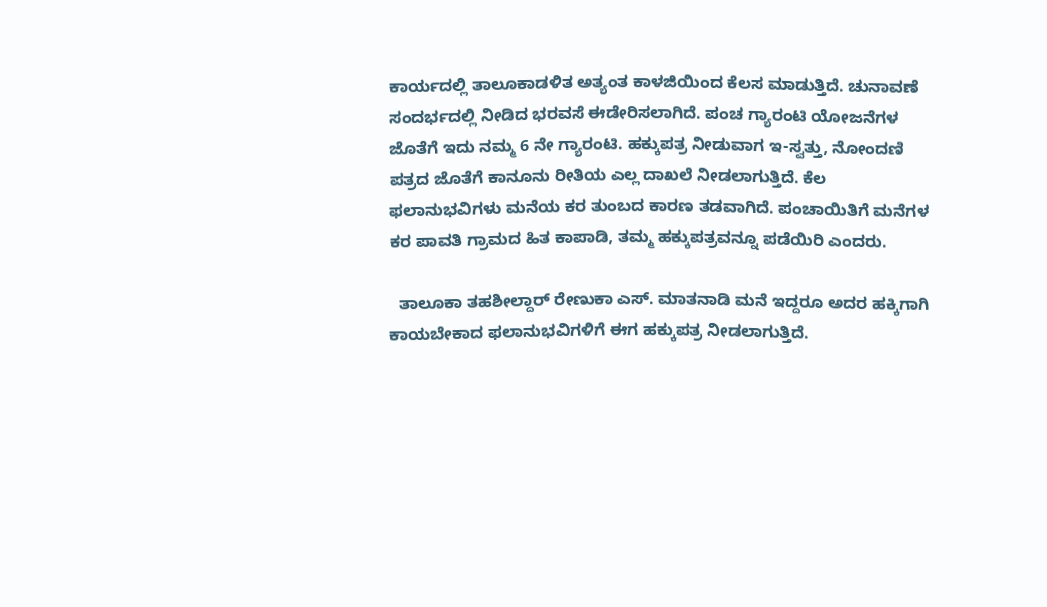ಕಾರ್ಯದಲ್ಲಿ ತಾಲೂಕಾಡಳಿತ ಅತ್ಯಂತ ಕಾಳಜಿಯಿಂದ ಕೆಲಸ ಮಾಡುತ್ತಿದೆ. ಚುನಾವಣೆ ಸಂದರ್ಭದಲ್ಲಿ ನೀಡಿದ ಭರವಸೆ ಈಡೇರಿಸಲಾಗಿದೆ. ಪಂಚ ಗ್ಯಾರಂಟಿ ಯೋಜನೆಗಳ ಜೊತೆಗೆ ಇದು ನಮ್ಮ 6 ನೇ ಗ್ಯಾರಂಟಿ. ಹಕ್ಕುಪತ್ರ ನೀಡುವಾಗ ಇ-ಸ್ವತ್ತು, ನೋಂದಣಿ ಪತ್ರದ ಜೊತೆಗೆ ಕಾನೂನು ರೀತಿಯ ಎಲ್ಲ ದಾಖಲೆ ನೀಡಲಾಗುತ್ತಿದೆ. ಕೆಲ ಫಲಾನುಭವಿಗಳು ಮನೆಯ ಕರ ತುಂಬದ ಕಾರಣ ತಡವಾಗಿದೆ. ಪಂಚಾಯಿತಿಗೆ ಮನೆಗಳ ಕರ ಪಾವತಿ ಗ್ರಾಮದ ಹಿತ ಕಾಪಾಡಿ, ತಮ್ಮ ಹಕ್ಕುಪತ್ರವನ್ನೂ ಪಡೆಯಿರಿ ಎಂದರು.

  ತಾಲೂಕಾ ತಹಶೀಲ್ದಾರ್ ರೇಣುಕಾ ಎಸ್‌. ಮಾತನಾಡಿ ಮನೆ ಇದ್ದರೂ ಅದರ ಹಕ್ಕಿಗಾಗಿ ಕಾಯಬೇಕಾದ ಫಲಾನುಭವಿಗಳಿಗೆ ಈಗ ಹಕ್ಕುಪತ್ರ ನೀಡಲಾಗುತ್ತಿದೆ.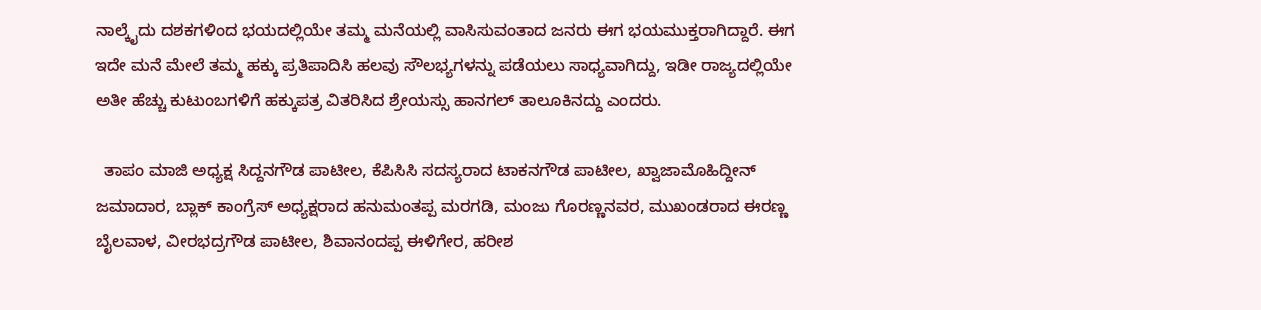ನಾಲ್ಕೈದು ದಶಕಗಳಿಂದ ಭಯದಲ್ಲಿಯೇ ತಮ್ಮ ಮನೆಯಲ್ಲಿ ವಾಸಿಸುವಂತಾದ ಜನರು ಈಗ ಭಯಮುಕ್ತರಾಗಿದ್ದಾರೆ. ಈಗ ಇದೇ ಮನೆ ಮೇಲೆ ತಮ್ಮ ಹಕ್ಕು ಪ್ರತಿಪಾದಿಸಿ ಹಲವು ಸೌಲಭ್ಯಗಳನ್ನು ಪಡೆಯಲು ಸಾಧ್ಯವಾಗಿದ್ದು, ಇಡೀ ರಾಜ್ಯದಲ್ಲಿಯೇ ಅತೀ ಹೆಚ್ಚು ಕುಟುಂಬಗಳಿಗೆ ಹಕ್ಕುಪತ್ರ ವಿತರಿಸಿದ ಶ್ರೇಯಸ್ಸು ಹಾನಗಲ್ ತಾಲೂಕಿನದ್ದು ಎಂದರು.

  ತಾಪಂ ಮಾಜಿ ಅಧ್ಯಕ್ಷ ಸಿದ್ದನಗೌಡ ಪಾಟೀಲ, ಕೆಪಿಸಿಸಿ ಸದಸ್ಯರಾದ ಟಾಕನಗೌಡ ಪಾಟೀಲ, ಖ್ವಾಜಾಮೊಹಿದ್ದೀನ್ ಜಮಾದಾರ, ಬ್ಲಾಕ್ ಕಾಂಗ್ರೆಸ್ ಅಧ್ಯಕ್ಷರಾದ ಹನುಮಂತಪ್ಪ ಮರಗಡಿ, ಮಂಜು ಗೊರಣ್ಣನವರ, ಮುಖಂಡರಾದ ಈರಣ್ಣ ಬೈಲವಾಳ, ವೀರಭದ್ರಗೌಡ ಪಾಟೀಲ, ಶಿವಾನಂದಪ್ಪ ಈಳಿಗೇರ, ಹರೀಶ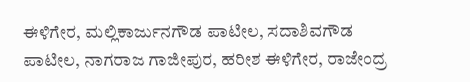ಈಳಿಗೇರ, ಮಲ್ಲಿಕಾರ್ಜುನಗೌಡ ಪಾಟೀಲ, ಸದಾಶಿವಗೌಡ ಪಾಟೀಲ, ನಾಗರಾಜ ಗಾಜೀಪುರ, ಹರೀಶ ಈಳಿಗೇರ, ರಾಜೇಂದ್ರ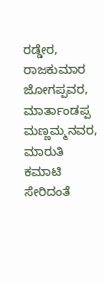ರಡ್ಡೇರ, ರಾಜಕುಮಾರ ಜೋಗಪ್ಪವರ, ಮಾರ್ತಾಂಡಪ್ಪ ಮಣ್ಣಮ್ಮನವರ, ಮಾರುತಿ ಕಮಾಟಿ ಸೇರಿದಂತೆ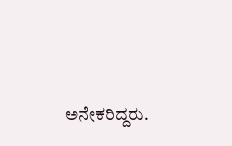ಅನೇಕರಿದ್ದರು.